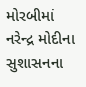મોરબીમાં નરેન્દ્ર મોદીના સુશાસનના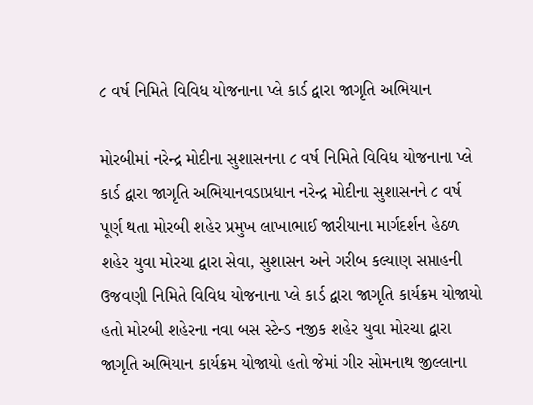૮ વર્ષ નિમિતે વિવિધ યોજનાના પ્લે કાર્ડ દ્વારા જાગૃતિ અભિયાન

મોરબીમાં નરેન્દ્ર મોદીના સુશાસનના ૮ વર્ષ નિમિતે વિવિધ યોજનાના પ્લે કાર્ડ દ્વારા જાગૃતિ અભિયાનવડાપ્રધાન નરેન્દ્ર મોદીના સુશાસનને ૮ વર્ષ પૂર્ણ થતા મોરબી શહેર પ્રમુખ લાખાભાઈ જારીયાના માર્ગદર્શન હેઠળ શહેર યુવા મોરચા દ્વારા સેવા, સુશાસન અને ગરીબ કલ્યાણ સપ્તાહની ઉજવણી નિમિતે વિવિધ યોજનાના પ્લે કાર્ડ દ્વારા જાગૃતિ કાર્યક્રમ યોજાયો હતો મોરબી શહેરના નવા બસ સ્ટેન્ડ નજીક શહેર યુવા મોરચા દ્વારા જાગૃતિ અભિયાન કાર્યક્રમ યોજાયો હતો જેમાં ગીર સોમનાથ જીલ્લાના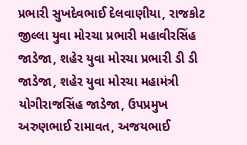પ્રભારી સુખદેવભાઈ દેલવાણીયા, રાજકોટ જીલ્લા યુવા મોરચા પ્રભારી મહાવીરસિંહ જાડેજા, શહેર યુવા મોરચા પ્રભારી ડી ડી જાડેજા, શહેર યુવા મોરચા મહામંત્રી યોગીરાજસિંહ જાડેજા, ઉપપ્રમુખ અરુણભાઈ રામાવત, અજયભાઈ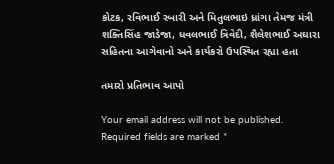કોટક, રવિભાઈ રબારી અને મિતુલભાઇ ધ્રાંગા તેમજ મંત્રી શક્તિસિંહ જાડેજા, ધવલભાઈ ત્રિવેદી, શૈલેશભાઈ અઘારા સહિતના આગેવાનો અને કાર્યકરો ઉપસ્થિત રહ્યા હતા

તમારો પ્રતિભાવ આપો

Your email address will not be published. Required fields are marked *